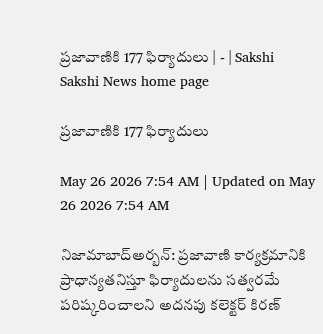ప్రజావాణికి 177 ఫిర్యాదులు | - | Sakshi
Sakshi News home page

ప్రజావాణికి 177 ఫిర్యాదులు

May 26 2026 7:54 AM | Updated on May 26 2026 7:54 AM

నిజామాబాద్‌అర్బన్‌: ప్రజావాణి కార్యక్రమానికి ప్రాధాన్యతనిస్తూ ఫిర్యాదులను సత్వరమే పరిష్కరించాలని అదనపు కలెక్టర్‌ కిరణ్‌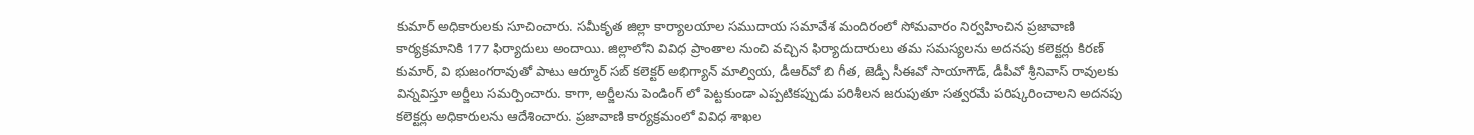కుమార్‌ అధికారులకు సూచించారు. సమీకృత జిల్లా కార్యాలయాల సముదాయ సమావేశ మందిరంలో సోమవారం నిర్వహించిన ప్రజావాణి కార్యక్రమానికి 177 ఫిర్యాదులు అందాయి. జిల్లాలోని వివిధ ప్రాంతాల నుంచి వచ్చిన ఫిర్యాదుదారులు తమ సమస్యలను అదనపు కలెక్టర్లు కిరణ్‌ కుమార్‌, వి భుజంగరావుతో పాటు ఆర్మూర్‌ సబ్‌ కలెక్టర్‌ అభిగ్యాన్‌ మాల్వియ, డీఆర్‌వో బి గీత, జెడ్పీ సీఈవో సాయాగౌడ్‌, డీపీవో శ్రీనివాస్‌ రావులకు విన్నవిస్తూ అర్జీలు సమర్పించారు. కాగా, అర్జీలను పెండింగ్‌ లో పెట్టకుండా ఎప్పటికప్పుడు పరిశీలన జరుపుతూ సత్వరమే పరిష్కరించాలని అదనపు కలెక్టర్లు అధికారులను ఆదేశించారు. ప్రజావాణి కార్యక్రమంలో వివిధ శాఖల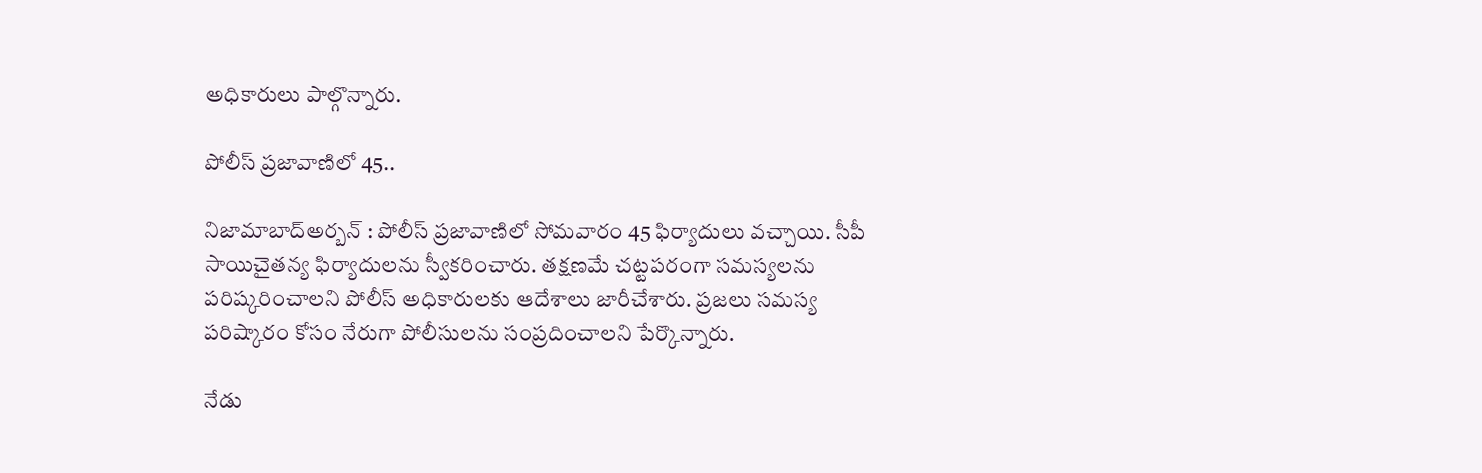అధికారులు పాల్గొన్నారు.

పోలీస్‌ ప్రజావాణిలో 45..

నిజామాబాద్‌అర్బన్‌ : పోలీస్‌ ప్రజావాణిలో సోమవారం 45 ఫిర్యాదులు వచ్చాయి. సీపీ సాయిచైతన్య ఫిర్యాదులను స్వీకరించారు. తక్షణమే చట్టపరంగా సమస్యలను పరిష్కరించాలని పోలీస్‌ అధికారులకు ఆదేశాలు జారీచేశారు. ప్రజలు సమస్య పరిష్కారం కోసం నేరుగా పోలీసులను సంప్రదించాలని పేర్కొన్నారు.

నేడు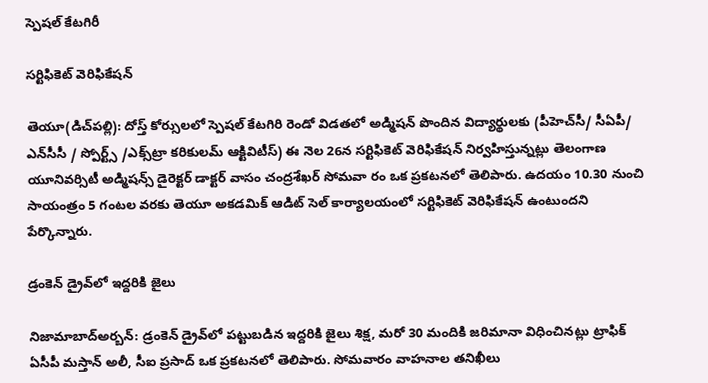స్పెషల్‌ కేటగిరీ

సర్టిఫికెట్‌ వెరిఫికేషన్‌

తెయూ(డిచ్‌పల్లి): దోస్త్‌ కోర్సులలో స్పెషల్‌ కేటగిరి రెండో విడతలో అడ్మిషన్‌ పొందిన విద్యార్థులకు (పీహెచ్‌సీ/ సీఏపీ/ ఎన్‌సీసీ / స్పోర్ట్స్‌ /ఎక్స్‌ట్రా కరికులమ్‌ ఆక్టివిటీస్‌) ఈ నెల 26న సర్టిఫికెట్‌ వెరిఫికేషన్‌ నిర్వహిస్తున్నట్లు తెలంగాణ యూనివర్సిటీ అడ్మిషన్స్‌ డైరెక్టర్‌ డాక్టర్‌ వాసం చంద్రశేఖర్‌ సోమవా రం ఒక ప్రకటనలో తెలిపారు. ఉదయం 10.30 నుంచి సాయంత్రం 5 గంటల వరకు తెయూ అకడమిక్‌ ఆడిట్‌ సెల్‌ కార్యాలయంలో సర్టిఫికెట్‌ వెరిఫికేషన్‌ ఉంటుందని పేర్కొన్నారు.

డ్రంకెన్‌ డ్రైవ్‌లో ఇద్దరికి జైలు

నిజామాబాద్‌అర్బన్‌: డ్రంకెన్‌ డ్రైవ్‌లో పట్టుబడిన ఇద్దరికి జైలు శిక్ష, మరో 30 మందికి జరిమానా విధించినట్లు ట్రాఫిక్‌ ఏసీపీ మస్తాన్‌ అలీ, సీఐ ప్రసాద్‌ ఒక ప్రకటనలో తెలిపారు. సోమవారం వాహనాల తనిఖీలు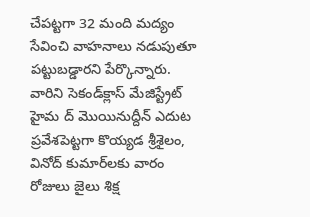చేపట్టగా 32 మంది మద్యం సేవించి వాహనాలు నడుపుతూ పట్టుబడ్డారని పేర్కొన్నారు. వారిని సెకండ్‌క్లాస్‌ మేజిస్ట్రేట్‌ హైమ ద్‌ మొయినుద్దీన్‌ ఎదుట ప్రవేశపెట్టగా కొయ్యడ శ్రీశైలం, వినోద్‌ కుమార్‌లకు వారం రోజులు జైలు శిక్ష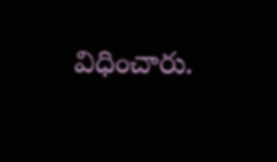విధించారు.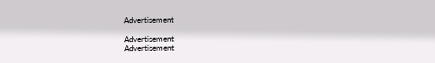Advertisement

Advertisement
Advertisement